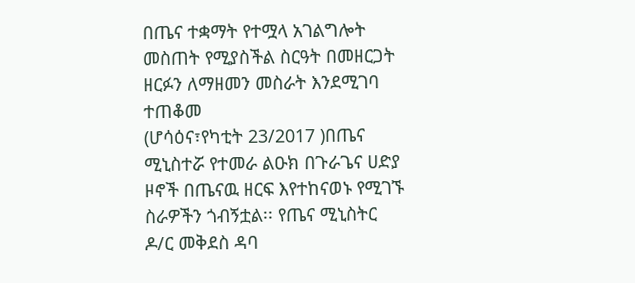በጤና ተቋማት የተሟላ አገልግሎት መስጠት የሚያስችል ስርዓት በመዘርጋት ዘርፉን ለማዘመን መስራት እንደሚገባ ተጠቆመ
(ሆሳዕና፣የካቲት 23/2017 )በጤና ሚኒስተሯ የተመራ ልዑክ በጉራጌና ሀድያ ዞኖች በጤናዉ ዘርፍ እየተከናወኑ የሚገኙ ስራዎችን ጎብኝቷል፡፡ የጤና ሚኒስትር ዶ/ር መቅደስ ዳባ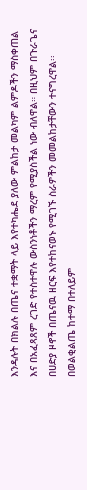እንዳሉት በክልሉ በጤና ተቋማት ላይ እየተካሔደ ያለው ምልከታ መልካም ልምዶችን ማስቀጠል እና በአፈጻጸም ረገድ የተስተዋሉ ውስንነቶችን ማረም የሚያስችል ነው ብለዋል። በዚህም በጉራጌና በሀድያ ዞኖች በጤናዉ ዘርፍ እየተከናወኑ የሚገኙ ስራዎችን መመልከታቸውን ተናግረዋል፡፡ በወልቂልጤ ከተማ በተለይም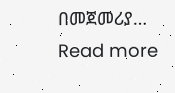በመጀመሪያ…
Read more